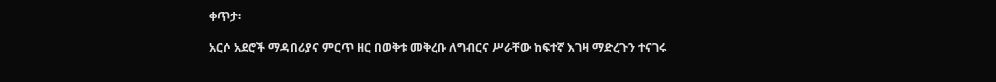ቀጥታ፡

አርሶ አደሮች ማዳበሪያና ምርጥ ዘር በወቅቱ መቅረቡ ለግብርና ሥራቸው ከፍተኛ እገዛ ማድረጉን ተናገሩ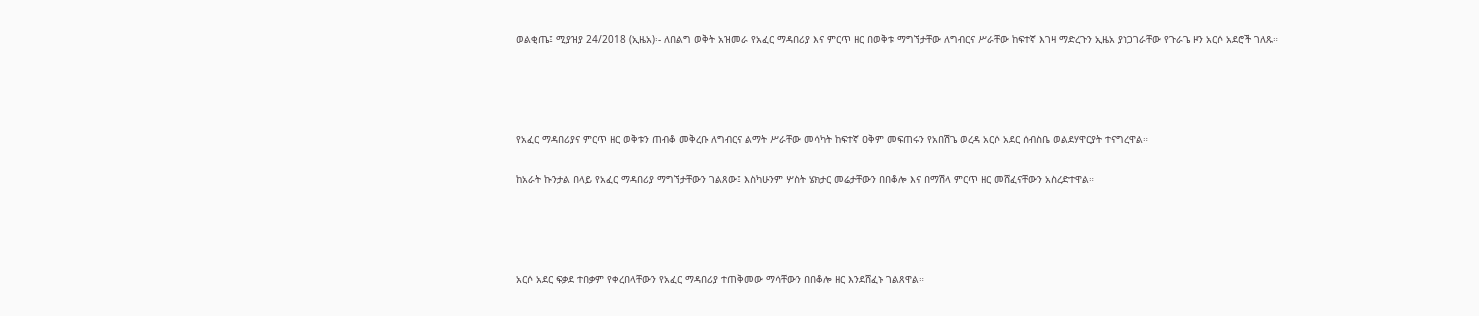ወልቂጤ፤ ሚያዝያ 24/2018 (ኢዜአ)፡- ለበልግ ወቅት አዝመራ የአፈር ማዳበሪያ እና ምርጥ ዘር በወቅቱ ማግኘታቸው ለግብርና ሥራቸው ከፍተኛ እገዛ ማድረጉን ኢዜአ ያነጋገራቸው የጉራጌ ዞን አርሶ አደሮች ገለጹ።




የአፈር ማዳበሪያና ምርጥ ዘር ወቅቱን ጠብቆ መቅረቡ ለግብርና ልማት ሥራቸው መሳካት ከፍተኛ ዐቅም መፍጠሩን የአበሽጌ ወረዳ አርሶ አደር ሰብስቤ ወልደሃዋርያት ተናግረዋል።

ከአራት ኩንታል በላይ የአፈር ማዳበሪያ ማግኘታቸውን ገልጸው፤ እስካሁንም ሦስት ሄክታር መሬታቸውን በበቆሎ እና በማሽላ ምርጥ ዘር መሸፈናቸውን አስረድተዋል።




አርሶ አደር ፍቃደ ተበቃም የቀረበላቸውን የአፈር ማዳበሪያ ተጠቅመው ማሳቸውን በበቆሎ ዘር እንደሸፈኑ ገልጸዋል።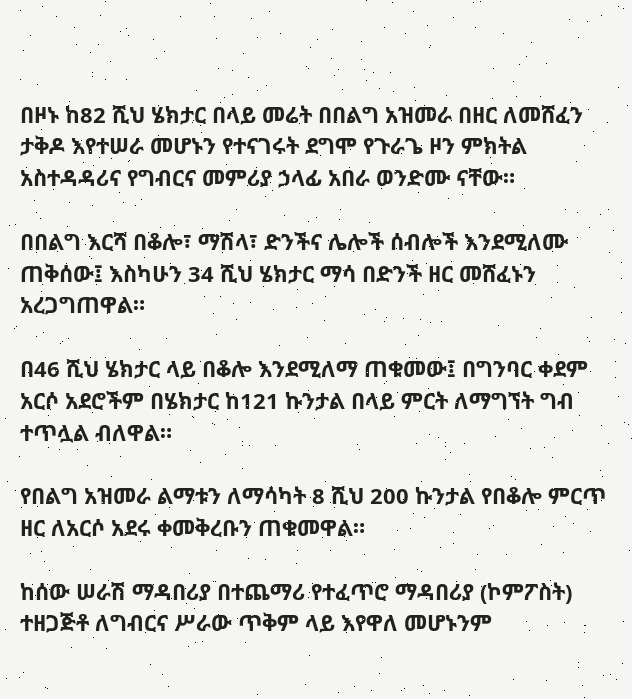በዞኑ ከ82 ሺህ ሄክታር በላይ መሬት በበልግ አዝመራ በዘር ለመሸፈን ታቅዶ እየተሠራ መሆኑን የተናገሩት ደግሞ የጉራጌ ዞን ምክትል አስተዳዳሪና የግብርና መምሪያ ኃላፊ አበራ ወንድሙ ናቸው።

በበልግ እርሻ በቆሎ፣ ማሽላ፣ ድንችና ሌሎች ሰብሎች እንደሚለሙ ጠቅሰው፤ እስካሁን 34 ሺህ ሄክታር ማሳ በድንች ዘር መሸፈኑን አረጋግጠዋል።

በ46 ሺህ ሄክታር ላይ በቆሎ እንደሚለማ ጠቁመው፤ በግንባር ቀደም አርሶ አደሮችም በሄክታር ከ121 ኩንታል በላይ ምርት ለማግኘት ግብ ተጥሏል ብለዋል።

የበልግ አዝመራ ልማቱን ለማሳካት 8 ሺህ 200 ኩንታል የበቆሎ ምርጥ ዘር ለአርሶ አደሩ ቀመቅረቡን ጠቁመዋል።

ከሰው ሠራሽ ማዳበሪያ በተጨማሪ የተፈጥሮ ማዳበሪያ (ኮምፖስት) ተዘጋጅቶ ለግብርና ሥራው ጥቅም ላይ እየዋለ መሆኑንም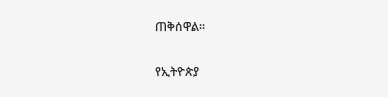ጠቅሰዋል።

የኢትዮጵያ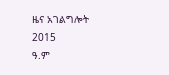ዜና አገልግሎት
2015
ዓ.ም